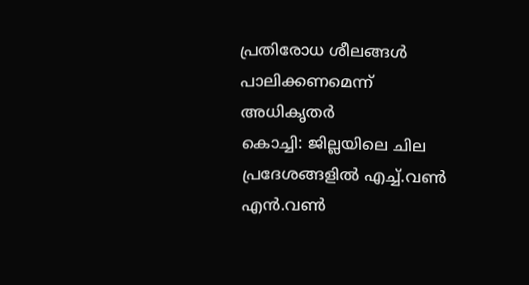പ്രതിരോധ ശീലങ്ങൾ പാലിക്കണമെന്ന് അധികൃതർ
കൊച്ചി: ജില്ലയിലെ ചില പ്രദേശങ്ങളിൽ എച്ച്.വൺ എൻ.വൺ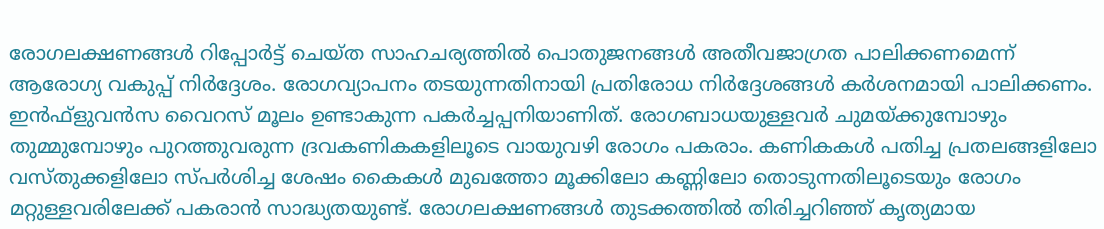രോഗലക്ഷണങ്ങൾ റിപ്പോർട്ട് ചെയ്ത സാഹചര്യത്തിൽ പൊതുജനങ്ങൾ അതീവജാഗ്രത പാലിക്കണമെന്ന് ആരോഗ്യ വകുപ്പ് നിർദ്ദേശം. രോഗവ്യാപനം തടയുന്നതിനായി പ്രതിരോധ നിർദ്ദേശങ്ങൾ കർശനമായി പാലിക്കണം.
ഇൻഫ്ളുവൻസ വൈറസ് മൂലം ഉണ്ടാകുന്ന പകർച്ചപ്പനിയാണിത്. രോഗബാധയുള്ളവർ ചുമയ്ക്കുമ്പോഴും തുമ്മുമ്പോഴും പുറത്തുവരുന്ന ദ്രവകണികകളിലൂടെ വായുവഴി രോഗം പകരാം. കണികകൾ പതിച്ച പ്രതലങ്ങളിലോ വസ്തുക്കളിലോ സ്പർശിച്ച ശേഷം കൈകൾ മുഖത്തോ മൂക്കിലോ കണ്ണിലോ തൊടുന്നതിലൂടെയും രോഗം മറ്റുള്ളവരിലേക്ക് പകരാൻ സാദ്ധ്യതയുണ്ട്. രോഗലക്ഷണങ്ങൾ തുടക്കത്തിൽ തിരിച്ചറിഞ്ഞ് കൃത്യമായ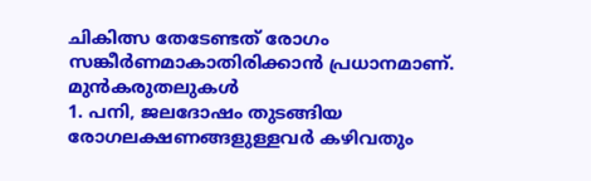ചികിത്സ തേടേണ്ടത് രോഗം സങ്കീർണമാകാതിരിക്കാൻ പ്രധാനമാണ്.
മുൻകരുതലുകൾ
1. പനി, ജലദോഷം തുടങ്ങിയ രോഗലക്ഷണങ്ങളുള്ളവർ കഴിവതും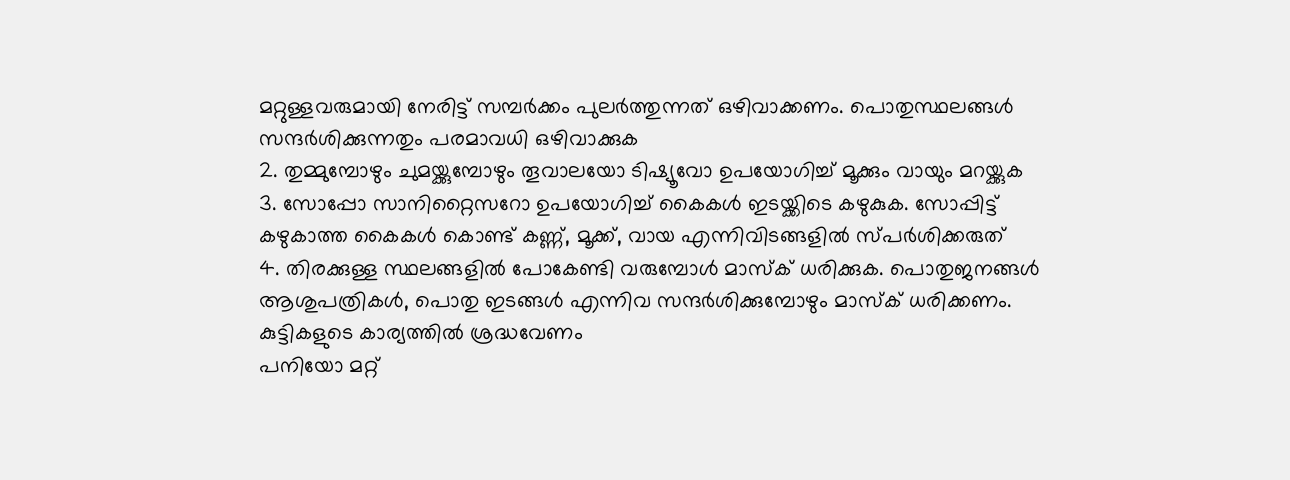മറ്റുള്ളവരുമായി നേരിട്ട് സമ്പർക്കം പുലർത്തുന്നത് ഒഴിവാക്കണം. പൊതുസ്ഥലങ്ങൾ സന്ദർശിക്കുന്നതും പരമാവധി ഒഴിവാക്കുക
2. തുമ്മുമ്പോഴും ചുമയ്ക്കുമ്പോഴും തൂവാലയോ ടിഷ്യൂവോ ഉപയോഗിച്ച് മൂക്കും വായും മറയ്ക്കുക
3. സോപ്പോ സാനിറ്റൈസറോ ഉപയോഗിച്ച് കൈകൾ ഇടയ്ക്കിടെ കഴുകുക. സോപ്പിട്ട് കഴുകാത്ത കൈകൾ കൊണ്ട് കണ്ണ്, മൂക്ക്, വായ എന്നിവിടങ്ങളിൽ സ്പർശിക്കരുത്
4. തിരക്കുള്ള സ്ഥലങ്ങളിൽ പോകേണ്ടി വരുമ്പോൾ മാസ്ക് ധരിക്കുക. പൊതുജനങ്ങൾ ആശുപത്രികൾ, പൊതു ഇടങ്ങൾ എന്നിവ സന്ദർശിക്കുമ്പോഴും മാസ്ക് ധരിക്കണം.
കുട്ടികളുടെ കാര്യത്തിൽ ശ്രദ്ധവേണം
പനിയോ മറ്റ്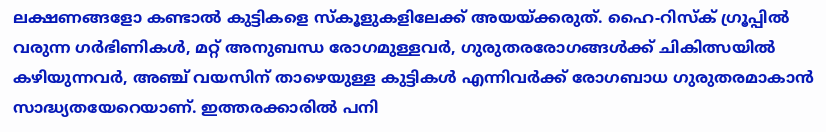ലക്ഷണങ്ങളോ കണ്ടാൽ കുട്ടികളെ സ്കൂളുകളിലേക്ക് അയയ്ക്കരുത്. ഹൈ-റിസ്ക് ഗ്രൂപ്പിൽ വരുന്ന ഗർഭിണികൾ, മറ്റ് അനുബന്ധ രോഗമുള്ളവർ, ഗുരുതരരോഗങ്ങൾക്ക് ചികിത്സയിൽ കഴിയുന്നവർ, അഞ്ച് വയസിന് താഴെയുള്ള കുട്ടികൾ എന്നിവർക്ക് രോഗബാധ ഗുരുതരമാകാൻ സാദ്ധ്യതയേറെയാണ്. ഇത്തരക്കാരിൽ പനി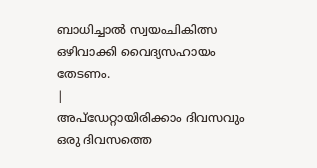ബാധിച്ചാൽ സ്വയംചികിത്സ ഒഴിവാക്കി വൈദ്യസഹായം തേടണം.
|
അപ്ഡേറ്റായിരിക്കാം ദിവസവും
ഒരു ദിവസത്തെ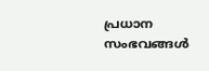പ്രധാന സംഭവങ്ങൾ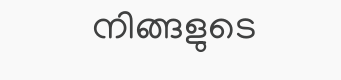നിങ്ങളുടെ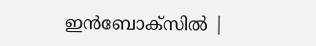ഇൻബോക്സിൽ |